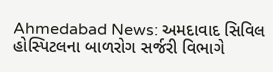Ahmedabad News: અમદાવાદ સિવિલ હોસ્પિટલના બાળરોગ સર્જરી વિભાગે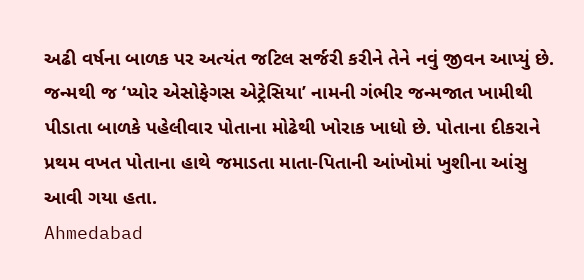અઢી વર્ષના બાળક પર અત્યંત જટિલ સર્જરી કરીને તેને નવું જીવન આપ્યું છે. જન્મથી જ ‘પ્યોર એસોફેગસ એટ્રેસિયા’ નામની ગંભીર જન્મજાત ખામીથી પીડાતા બાળકે પહેલીવાર પોતાના મોઢેથી ખોરાક ખાધો છે. પોતાના દીકરાને પ્રથમ વખત પોતાના હાથે જમાડતા માતા-પિતાની આંખોમાં ખુશીના આંસુ આવી ગયા હતા.
Ahmedabad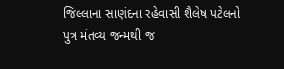જિલ્લાના સાણંદના રહેવાસી શૈલેષ પટેલનો પુત્ર મંતવ્ય જન્મથી જ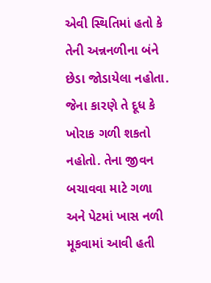એવી સ્થિતિમાં હતો કે તેની અન્નનળીના બંને છેડા જોડાયેલા નહોતા. જેના કારણે તે દૂધ કે ખોરાક ગળી શકતો નહોતો. તેના જીવન બચાવવા માટે ગળા અને પેટમાં ખાસ નળી મૂકવામાં આવી હતી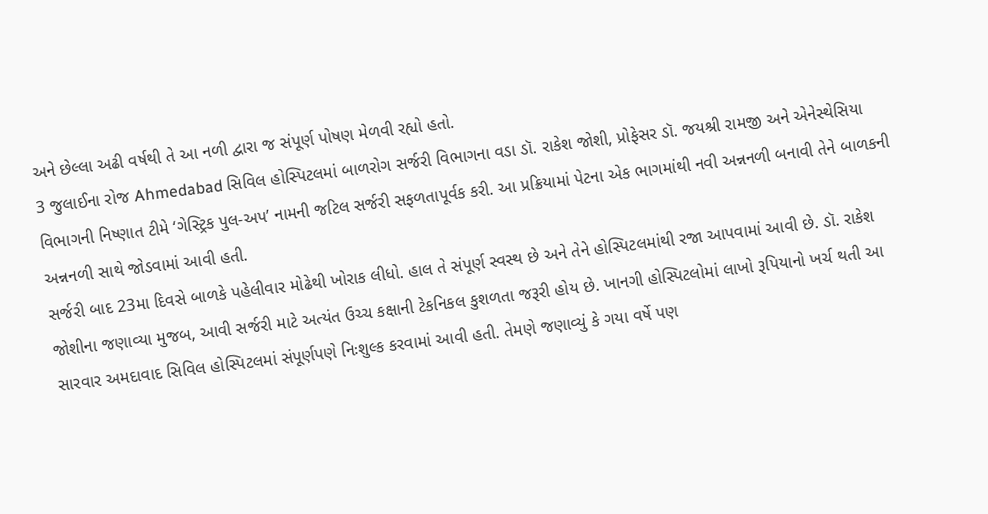અને છેલ્લા અઢી વર્ષથી તે આ નળી દ્વારા જ સંપૂર્ણ પોષણ મેળવી રહ્યો હતો.
3 જુલાઈના રોજ Ahmedabad સિવિલ હોસ્પિટલમાં બાળરોગ સર્જરી વિભાગના વડા ડૉ. રાકેશ જોશી, પ્રોફેસર ડૉ. જયશ્રી રામજી અને એનેસ્થેસિયા વિભાગની નિષ્ણાત ટીમે ‘ગેસ્ટ્રિક પુલ-અપ’ નામની જટિલ સર્જરી સફળતાપૂર્વક કરી. આ પ્રક્રિયામાં પેટના એક ભાગમાંથી નવી અન્નનળી બનાવી તેને બાળકની અન્નનળી સાથે જોડવામાં આવી હતી.
સર્જરી બાદ 23મા દિવસે બાળકે પહેલીવાર મોઢેથી ખોરાક લીધો. હાલ તે સંપૂર્ણ સ્વસ્થ છે અને તેને હોસ્પિટલમાંથી રજા આપવામાં આવી છે. ડૉ. રાકેશ જોશીના જણાવ્યા મુજબ, આવી સર્જરી માટે અત્યંત ઉચ્ચ કક્ષાની ટેકનિકલ કુશળતા જરૂરી હોય છે. ખાનગી હોસ્પિટલોમાં લાખો રૂપિયાનો ખર્ચ થતી આ સારવાર અમદાવાદ સિવિલ હોસ્પિટલમાં સંપૂર્ણપણે નિઃશુલ્ક કરવામાં આવી હતી. તેમણે જણાવ્યું કે ગયા વર્ષે પણ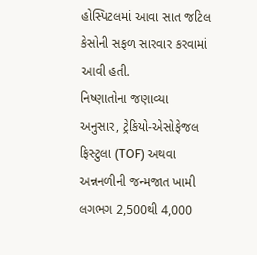હોસ્પિટલમાં આવા સાત જટિલ કેસોની સફળ સારવાર કરવામાં આવી હતી.
નિષ્ણાતોના જણાવ્યા અનુસાર, ટ્રેકિયો-એસોફેજલ ફિસ્ટુલા (TOF) અથવા અન્નનળીની જન્મજાત ખામી લગભગ 2,500થી 4,000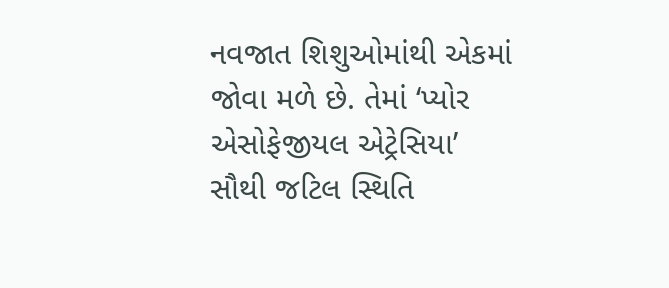નવજાત શિશુઓમાંથી એકમાં જોવા મળે છે. તેમાં ‘પ્યોર એસોફેજીયલ એટ્રેસિયા’ સૌથી જટિલ સ્થિતિ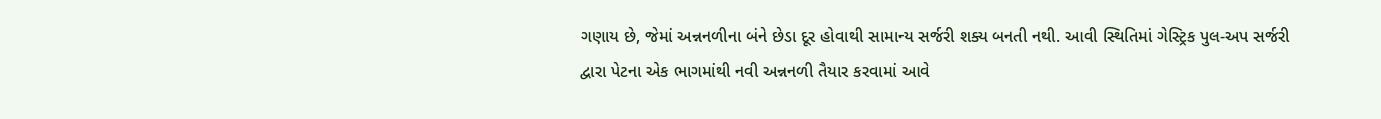ગણાય છે, જેમાં અન્નનળીના બંને છેડા દૂર હોવાથી સામાન્ય સર્જરી શક્ય બનતી નથી. આવી સ્થિતિમાં ગેસ્ટ્રિક પુલ-અપ સર્જરી દ્વારા પેટના એક ભાગમાંથી નવી અન્નનળી તૈયાર કરવામાં આવે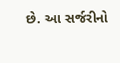છે. આ સર્જરીનો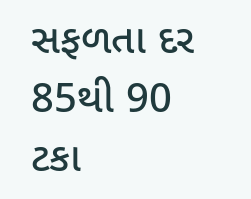સફળતા દર 85થી 90 ટકા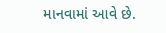માનવામાં આવે છે.